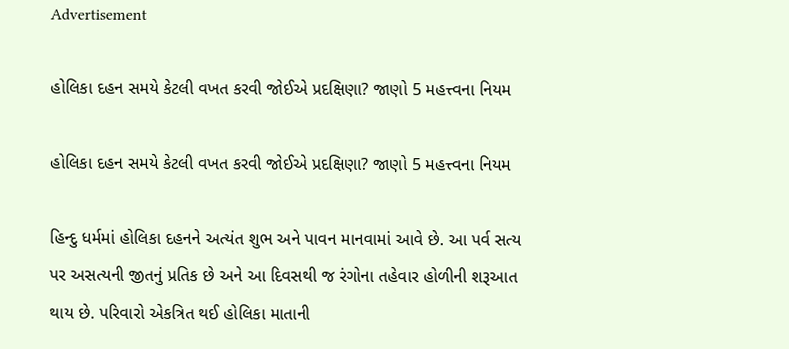Advertisement

હોલિકા દહન સમયે કેટલી વખત કરવી જોઈએ પ્રદક્ષિણા? જાણો 5 મહત્ત્વના નિયમ

હોલિકા દહન સમયે કેટલી વખત કરવી જોઈએ પ્રદક્ષિણા? જાણો 5 મહત્ત્વના નિયમ

હિન્દુ ધર્મમાં હોલિકા દહનને અત્યંત શુભ અને પાવન માનવામાં આવે છે. આ પર્વ સત્ય પર અસત્યની જીતનું પ્રતિક છે અને આ દિવસથી જ રંગોના તહેવાર હોળીની શરૂઆત થાય છે. પરિવારો એકત્રિત થઈ હોલિકા માતાની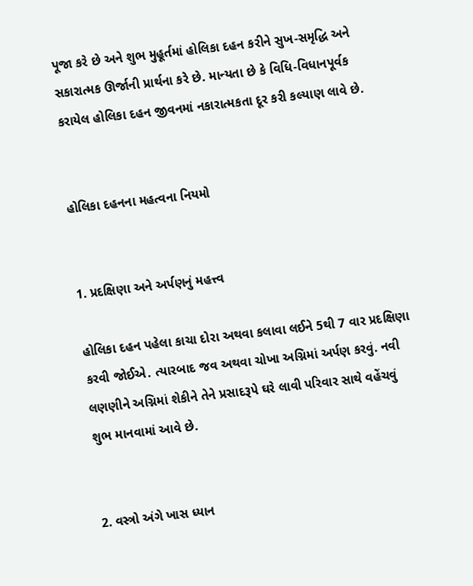પૂજા કરે છે અને શુભ મુહૂર્તમાં હોલિકા દહન કરીને સુખ-સમૃદ્ધિ અને સકારાત્મક ઊર્જાની પ્રાર્થના કરે છે. માન્યતા છે કે વિધિ-વિધાનપૂર્વક કરાયેલ હોલિકા દહન જીવનમાં નકારાત્મકતા દૂર કરી કલ્યાણ લાવે છે.


હોલિકા દહનના મહત્વના નિયમો


1. પ્રદક્ષિણા અને અર્પણનું મહત્ત્વ

હોલિકા દહન પહેલા કાચા દોરા અથવા કલાવા લઈને 5થી 7 વાર પ્રદક્ષિણા કરવી જોઈએ. ત્યારબાદ જવ અથવા ચોખા અગ્નિમાં અર્પણ કરવું. નવી લણણીને અગ્નિમાં શેકીને તેને પ્રસાદરૂપે ઘરે લાવી પરિવાર સાથે વહેંચવું શુભ માનવામાં આવે છે.


2. વસ્ત્રો અંગે ખાસ ધ્યાન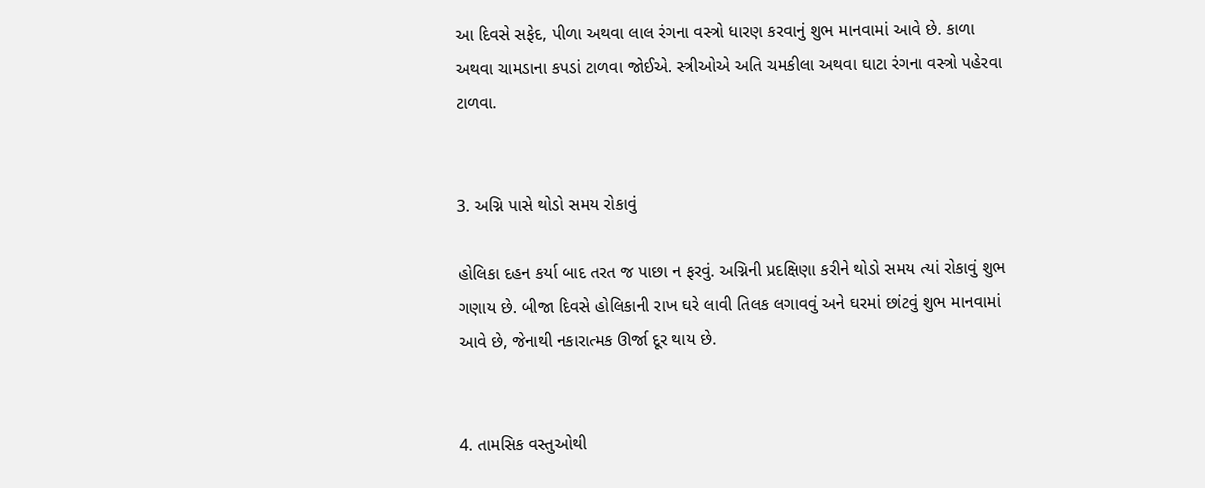આ દિવસે સફેદ, પીળા અથવા લાલ રંગના વસ્ત્રો ધારણ કરવાનું શુભ માનવામાં આવે છે. કાળા અથવા ચામડાના કપડાં ટાળવા જોઈએ. સ્ત્રીઓએ અતિ ચમકીલા અથવા ઘાટા રંગના વસ્ત્રો પહેરવા ટાળવા.


3. અગ્નિ પાસે થોડો સમય રોકાવું

હોલિકા દહન કર્યા બાદ તરત જ પાછા ન ફરવું. અગ્નિની પ્રદક્ષિણા કરીને થોડો સમય ત્યાં રોકાવું શુભ ગણાય છે. બીજા દિવસે હોલિકાની રાખ ઘરે લાવી તિલક લગાવવું અને ઘરમાં છાંટવું શુભ માનવામાં આવે છે, જેનાથી નકારાત્મક ઊર્જા દૂર થાય છે.


4. તામસિક વસ્તુઓથી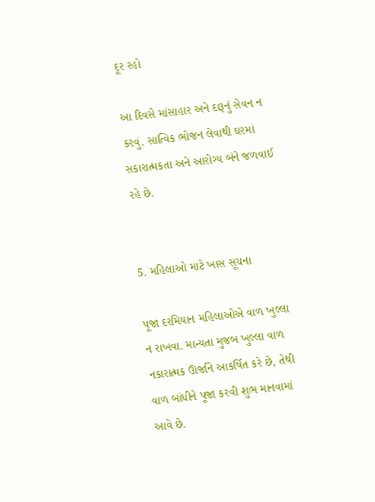દૂર રહો

આ દિવસે માંસાહાર અને દારૂનું સેવન ન કરવું. સાત્વિક ભોજન લેવાથી ઘરમાં સકારાત્મકતા અને આરોગ્ય બંને જળવાઈ રહે છે.


5. મહિલાઓ માટે ખાસ સૂચના

પૂજા દરમિયાન મહિલાઓએ વાળ ખુલ્લા ન રાખવા. માન્યતા મુજબ ખુલ્લા વાળ નકારાત્મક ઊર્જાને આકર્ષિત કરે છે, તેથી વાળ બાંધીને પૂજા કરવી શુભ માનવામાં આવે છે.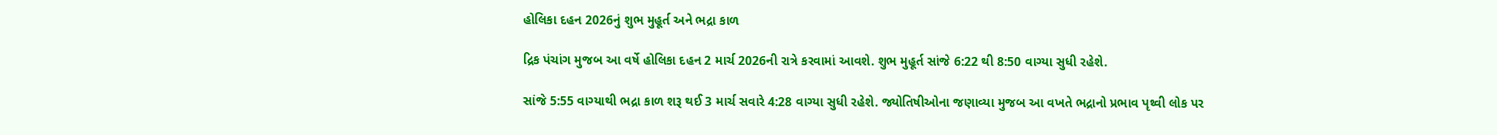હોલિકા દહન 2026નું શુભ મુહૂર્ત અને ભદ્રા કાળ

દ્રિક પંચાંગ મુજબ આ વર્ષે હોલિકા દહન 2 માર્ચ 2026ની રાત્રે કરવામાં આવશે. શુભ મુહૂર્ત સાંજે 6:22 થી 8:50 વાગ્યા સુધી રહેશે.

સાંજે 5:55 વાગ્યાથી ભદ્રા કાળ શરૂ થઈ 3 માર્ચ સવારે 4:28 વાગ્યા સુધી રહેશે. જ્યોતિષીઓના જણાવ્યા મુજબ આ વખતે ભદ્રાનો પ્રભાવ પૃથ્વી લોક પર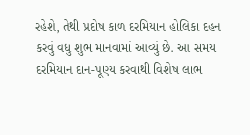રહેશે, તેથી પ્રદોષ કાળ દરમિયાન હોલિકા દહન કરવું વધુ શુભ માનવામાં આવ્યું છે. આ સમય દરમિયાન દાન-પૂણ્ય કરવાથી વિશેષ લાભ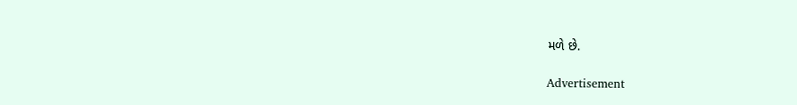મળે છે.

Advertisement